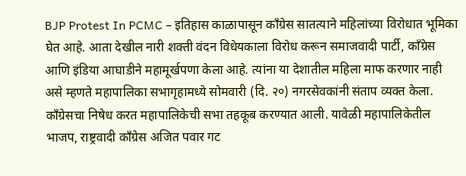BJP Protest In PCMC – इतिहास काळापासून काँग्रेस सातत्याने महिलांच्या विरोधात भूमिका घेत आहे. आता देखील नारी शक्ती वंदन विधेयकाला विरोध करून समाजवादी पार्टी, काँग्रेस आणि इंडिया आघाडीने महामूर्खपणा केला आहे. त्यांना या देशातील महिला माफ करणार नाही असे म्हणते महापालिका सभागृहामध्ये सोमवारी (दि. २०) नगरसेवकांनी संताप व्यक्त केला. काँग्रेसचा निषेध करत महापालिकेची सभा तहकूब करण्यात आली. यावेळी महापालिकेतील भाजप, राष्ट्रवादी काँग्रेस अजित पवार गट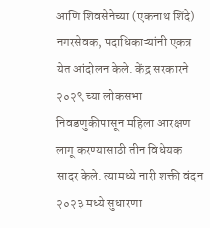आणि शिवसेनेच्या (एकनाथ शिंदे) नगरसेवक, पदाधिकाऱ्यांनी एकत्र येत आंदोलन केले. केंद्र सरकारने २०२९ च्या लोकसभा निवडणुकीपासून महिला आरक्षण लागू करण्यासाठी तीन विधेयक सादर केले. त्यामध्ये नारी शक्ती वंदन २०२३ मध्ये सुधारणा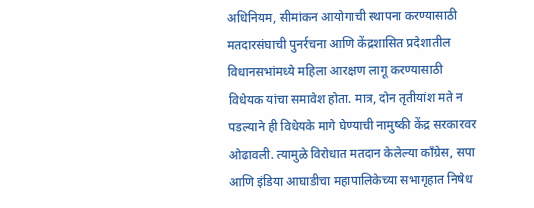अधिनियम, सीमांकन आयोगाची स्थापना करण्यासाठी मतदारसंघाची पुनर्रचना आणि केंद्रशासित प्रदेशातील विधानसभांमध्ये महिला आरक्षण लागू करण्यासाठी विधेयक यांचा समावेश होता. मात्र, दोन तृतीयांश मते न पडल्याने ही विधेयके मागे घेण्याची नामुष्की केंद्र सरकारवर ओढावली. त्यामुळे विरोधात मतदान केलेल्या काँग्रेस, सपा आणि इंडिया आघाडीचा महापालिकेच्या सभागृहात निषेध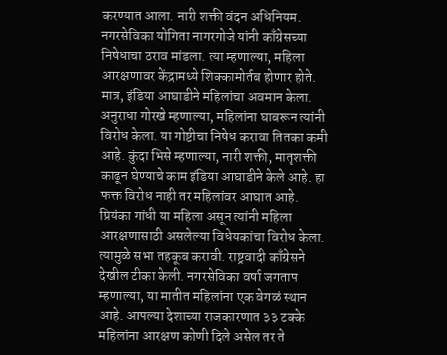करण्यात आला. नारी शक्ती वंदन अधिनियम. नगरसेविका योगिता नागरगोजे यांनी काँग्रेसच्या निषेधाचा ठराव मांडला. त्या म्हणाल्या, महिला आरक्षणावर केंद्रामध्ये शिक्कामोर्तब होणार होते. मात्र, इंडिया आघाडीने महिलांचा अवमान केला. अनुराधा गोरखे म्हणाल्या, महिलांना घाबरून त्यांनी विरोध केला. या गोष्टीचा निषेध करावा तितका कमी आहे. कुंदा भिसे म्हणाल्या, नारी शक्ती, मातृशक्ती काढून घेण्याचे काम इंडिया आघाडीने केले आहे. हा फक्त विरोध नाही तर महिलांवर आघात आहे. प्रियंका गांधी या महिला असून त्यांनी महिला आरक्षणासाठी असलेल्या विधेयकांचा विरोध केला. त्यामुळे सभा तहकूब करावी. राष्ट्रवादी काँग्रेसने देखील टीका केली. नगरसेविका वर्षा जगताप म्हणाल्या, या मातीत महिलांना एक वेगळं स्थान आहे. आपल्या देशाच्या राजकारणात ३३ टक्के महिलांना आरक्षण कोणी दिले असेल तर ते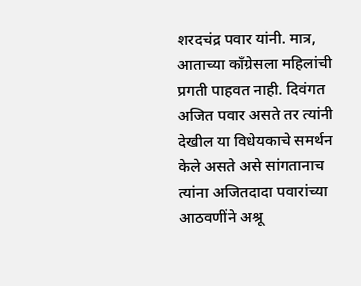शरदचंद्र पवार यांनी. मात्र, आताच्या काँग्रेसला महिलांची प्रगती पाहवत नाही. दिवंगत अजित पवार असते तर त्यांनी देखील या विधेयकाचे समर्थन केले असते असे सांगतानाच त्यांना अजितदादा पवारांच्या आठवणींने अश्रू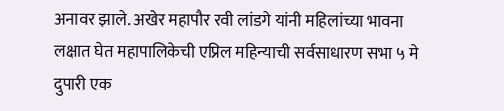अनावर झाले. अखेर महापौर रवी लांडगे यांनी महिलांच्या भावना लक्षात घेत महापालिकेची एप्रिल महिन्याची सर्वसाधारण सभा ५ मे दुपारी एक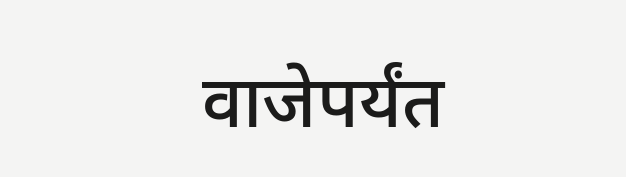वाजेपर्यंत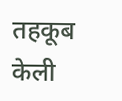तहकूब केली